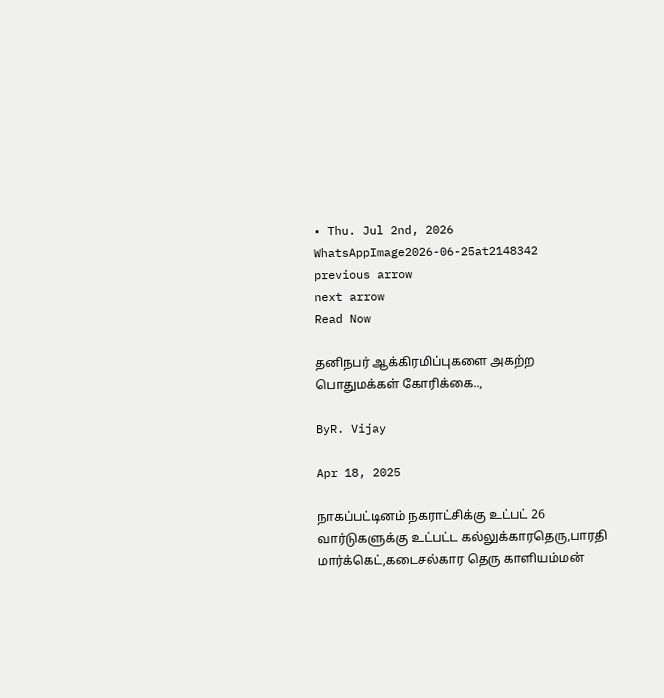• Thu. Jul 2nd, 2026
WhatsAppImage2026-06-25at2148342
previous arrow
next arrow
Read Now

தனிநபர் ஆக்கிரமிப்புகளை அகற்ற பொதுமக்கள் கோரிக்கை..,

ByR. Vijay

Apr 18, 2025

நாகப்பட்டினம் நகராட்சிக்கு உட்பட் 26 வார்டுகளுக்கு உட்பட்ட கல்லுக்காரதெரு,பாரதி மார்க்கெட்,கடைசல்கார தெரு காளியம்மன்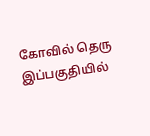கோவில் தெரு இப்பகுதியில்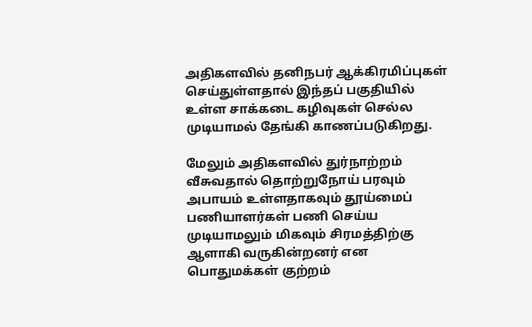அதிகளவில் தனிநபர் ஆக்கிரமிப்புகள் செய்துள்ளதால் இந்தப் பகுதியில் உள்ள சாக்கடை கழிவுகள் செல்ல முடியாமல் தேங்கி காணப்படுகிறது.

மேலும் அதிகளவில் துர்நாற்றம் வீசுவதால் தொற்றுநோய் பரவும் அபாயம் உள்ளதாகவும் தூய்மைப் பணியாளர்கள் பணி செய்ய முடியாமலும் மிகவும் சிரமத்திற்கு ஆளாகி வருகின்றனர் என பொதுமக்கள் குற்றம்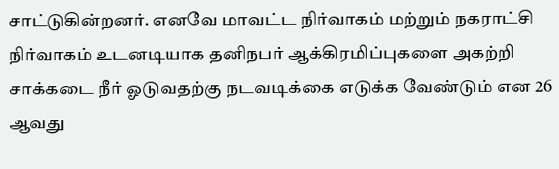சாட்டுகின்றனர். எனவே மாவட்ட நிர்வாகம் மற்றும் நகராட்சி நிர்வாகம் உடனடியாக தனிநபர் ஆக்கிரமிப்புகளை அகற்றி சாக்கடை நீர் ஓடுவதற்கு நடவடிக்கை எடுக்க வேண்டும் என 26 ஆவது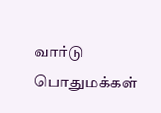வார்டு பொதுமக்கள்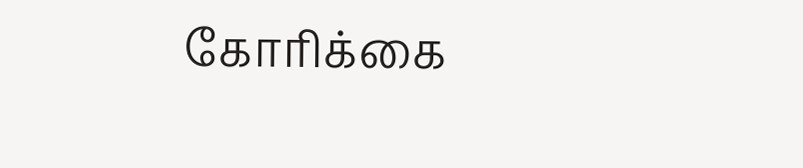கோரிக்கை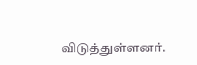விடுத்துள்ளனர்.